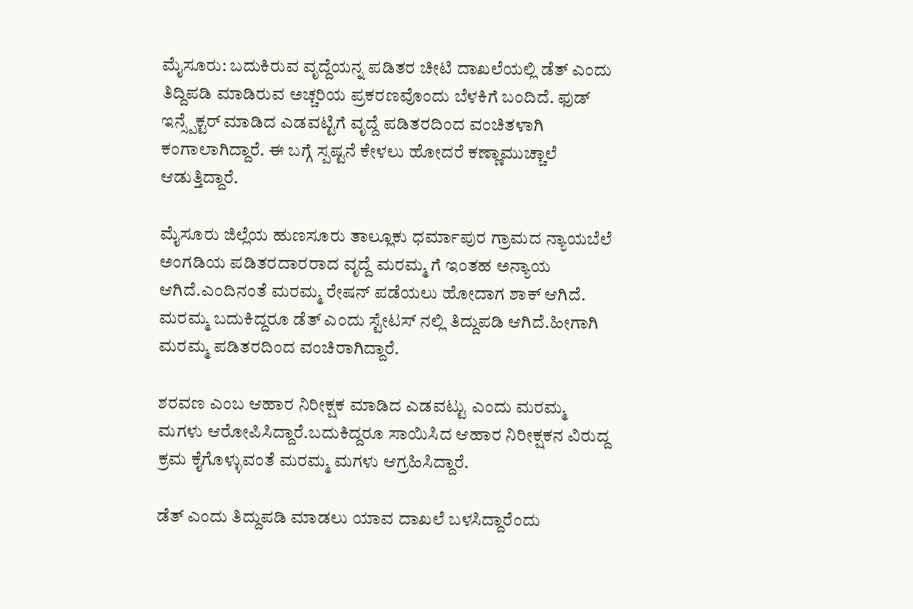ಮೈಸೂರು: ಬದುಕಿರುವ ವೃದ್ದೆಯನ್ನ ಪಡಿತರ ಚೀಟಿ ದಾಖಲೆಯಲ್ಲಿ ಡೆತ್ ಎಂದು ತಿದ್ದಿಪಡಿ ಮಾಡಿರುವ ಅಚ್ಚರಿಯ ಪ್ರಕರಣವೊಂದು ಬೆಳಕಿಗೆ ಬಂದಿದೆ. ಫುಡ್ ಇನ್ಸ್ಪೆಕ್ಟರ್ ಮಾಡಿದ ಎಡವಟ್ಟಿಗೆ ವೃದ್ದೆ ಪಡಿತರದಿಂದ ವಂಚಿತಳಾಗಿ ಕಂಗಾಲಾಗಿದ್ದಾರೆ. ಈ ಬಗ್ಗೆ ಸ್ಪಷ್ಟನೆ ಕೇಳಲು ಹೋದರೆ ಕಣ್ಣಾಮುಚ್ಚಾಲೆ ಆಡುತ್ತಿದ್ದಾರೆ.

ಮೈಸೂರು ಜಿಲ್ಲೆಯ ಹುಣಸೂರು ತಾಲ್ಲೂಕು ಧರ್ಮಾಪುರ ಗ್ರಾಮದ ನ್ಯಾಯಬೆಲೆ ಅಂಗಡಿಯ ಪಡಿತರದಾರರಾದ ವೃದ್ದೆ ಮರಮ್ಮ ಗೆ ಇಂತಹ ಅನ್ಯಾಯ ಆಗಿದೆ.ಎಂದಿನಂತೆ ಮರಮ್ಮ ರೇಷನ್ ಪಡೆಯಲು ಹೋದಾಗ ಶಾಕ್ ಆಗಿದೆ. ಮರಮ್ಮ ಬದುಕಿದ್ದರೂ ಡೆತ್ ಎಂದು ಸ್ಟೇಟಸ್ ನಲ್ಲಿ ತಿದ್ದುಪಡಿ ಆಗಿದೆ.ಹೀಗಾಗಿ ಮರಮ್ಮ ಪಡಿತರದಿಂದ ವಂಚಿರಾಗಿದ್ದಾರೆ.

ಶರವಣ ಎಂಬ ಆಹಾರ ನಿರೀಕ್ಷಕ ಮಾಡಿದ ಎಡವಟ್ಟು ಎಂದು ಮರಮ್ಮ ಮಗಳು ಆರೋಪಿಸಿದ್ದಾರೆ.ಬದುಕಿದ್ದರೂ ಸಾಯಿಸಿದ ಆಹಾರ ನಿರೀಕ್ಷಕನ ವಿರುದ್ದ ಕ್ರಮ ಕೈಗೊಳ್ಳುವಂತೆ ಮರಮ್ಮ ಮಗಳು ಆಗ್ರಹಿಸಿದ್ದಾರೆ.

ಡೆತ್ ಎಂದು ತಿದ್ದುಪಡಿ ಮಾಡಲು ಯಾವ ದಾಖಲೆ ಬಳಸಿದ್ದಾರೆಂದು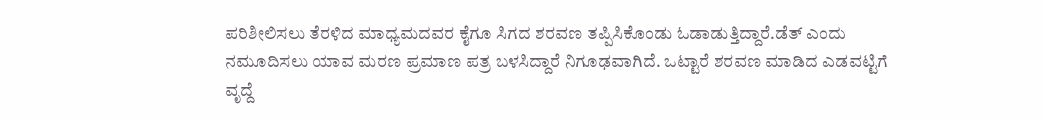ಪರಿಶೀಲಿಸಲು ತೆರಳಿದ ಮಾಧ್ಯಮದವರ ಕೈಗೂ ಸಿಗದ ಶರವಣ ತಪ್ಪಿಸಿಕೊಂಡು ಓಡಾಡುತ್ತಿದ್ದಾರೆ.ಡೆತ್ ಎಂದು ನಮೂದಿಸಲು ಯಾವ ಮರಣ ಪ್ರಮಾಣ ಪತ್ರ ಬಳಸಿದ್ದಾರೆ ನಿಗೂಢವಾಗಿದೆ. ಒಟ್ಟಾರೆ ಶರವಣ ಮಾಡಿದ ಎಡವಟ್ಟಿಗೆ ವೃದ್ದೆ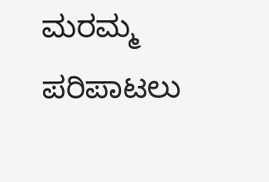ಮರಮ್ಮ ಪರಿಪಾಟಲು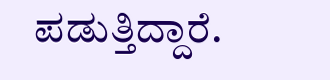ಪಡುತ್ತಿದ್ದಾರೆ.